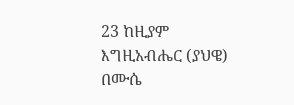23 ከዚያም እግዚአብሔር (ያህዌ) በሙሴ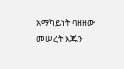አማካይነት ባዘዘው መሠረት እጁን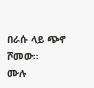በራሱ ላይ ጭኖ ሾመው።
ሙሉ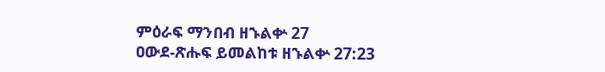ምዕራፍ ማንበብ ዘኁልቍ 27
ዐውደ-ጽሑፍ ይመልከቱ ዘኁልቍ 27:23